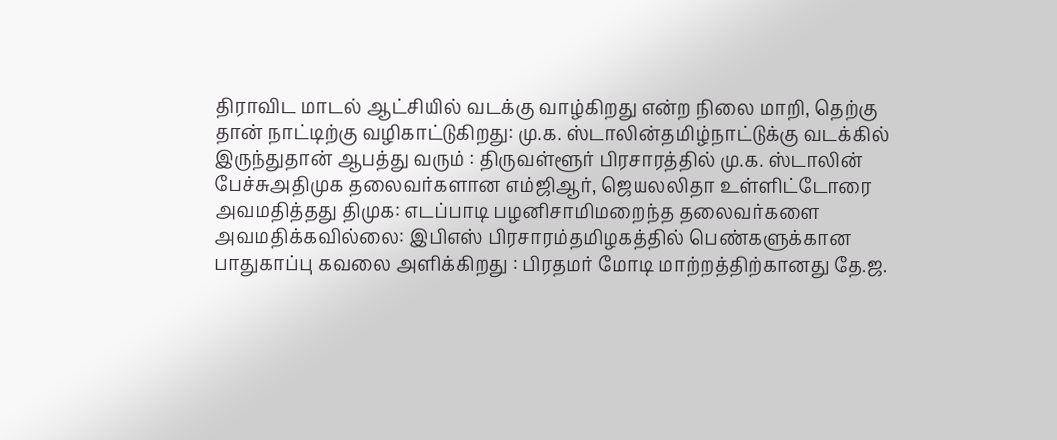திராவிட மாடல் ஆட்சியில் வடக்கு வாழ்கிறது என்ற நிலை மாறி, தெற்கு தான் நாட்டிற்கு வழிகாட்டுகிறது: மு.க. ஸ்டாலின்தமிழ்நாட்டுக்கு வடக்கில் இருந்துதான் ஆபத்து வரும் : திருவள்ளூர் பிரசாரத்தில் மு.க. ஸ்டாலின் பேச்சுஅதிமுக தலைவர்களான எம்ஜிஆர், ஜெயலலிதா உள்ளிட்டோரை அவமதித்தது திமுக: எடப்பாடி பழனிசாமிமறைந்த தலைவர்களை அவமதிக்கவில்லை: இபிஎஸ் பிரசாரம்தமிழகத்தில் பெண்களுக்கான பாதுகாப்பு கவலை அளிக்கிறது : பிரதமர் மோடி மாற்றத்திற்கானது தே.ஜ.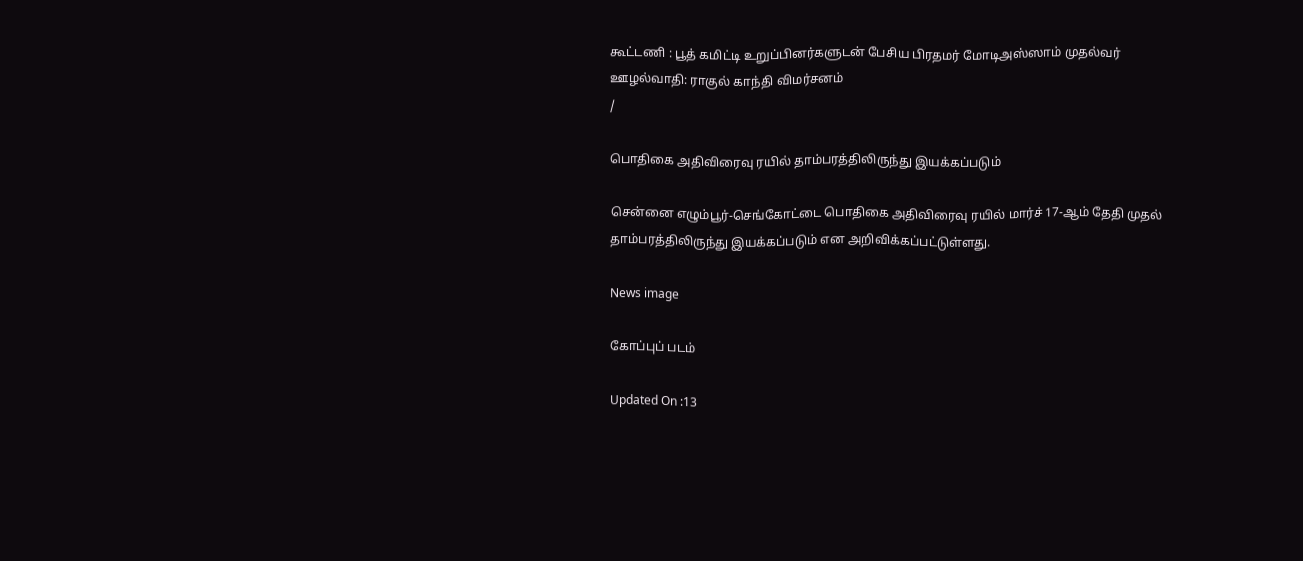கூட்டணி : பூத் கமிட்டி உறுப்பினர்களுடன் பேசிய பிரதமர் மோடிஅஸ்ஸாம் முதல்வர் ஊழல்வாதி: ராகுல் காந்தி விமர்சனம்
/

பொதிகை அதிவிரைவு ரயில் தாம்பரத்திலிருந்து இயக்கப்படும்

சென்னை எழும்பூர்-செங்கோட்டை பொதிகை அதிவிரைவு ரயில் மார்ச் 17-ஆம் தேதி முதல் தாம்பரத்திலிருந்து இயக்கப்படும் என அறிவிக்கப்பட்டுள்ளது.

News image

கோப்புப் படம்

Updated On :13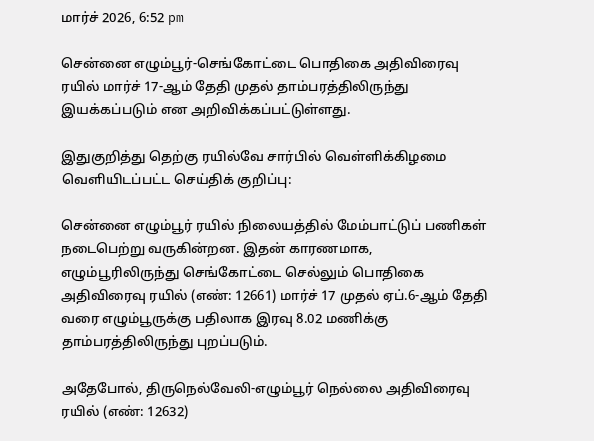மார்ச் 2026, 6:52 pm

சென்னை எழும்பூர்-செங்கோட்டை பொதிகை அதிவிரைவு ரயில் மார்ச் 17-ஆம் தேதி முதல் தாம்பரத்திலிருந்து இயக்கப்படும் என அறிவிக்கப்பட்டுள்ளது.

இதுகுறித்து தெற்கு ரயில்வே சார்பில் வெள்ளிக்கிழமை வெளியிடப்பட்ட செய்திக் குறிப்பு:

சென்னை எழும்பூர் ரயில் நிலையத்தில் மேம்பாட்டுப் பணிகள் நடைபெற்று வருகின்றன. இதன் காரணமாக, எழும்பூரிலிருந்து செங்கோட்டை செல்லும் பொதிகை அதிவிரைவு ரயில் (எண்: 12661) மார்ச் 17 முதல் ஏப்.6-ஆம் தேதி வரை எழும்பூருக்கு பதிலாக இரவு 8.02 மணிக்கு தாம்பரத்திலிருந்து புறப்படும்.

அதேபோல், திருநெல்வேலி-எழும்பூர் நெல்லை அதிவிரைவு ரயில் (எண்: 12632)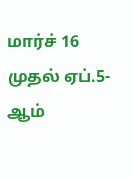மார்ச் 16 முதல் ஏப்.5-ஆம்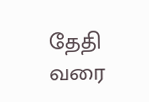தேதி வரை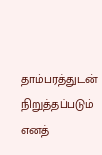தாம்பரத்துடன் நிறுத்தப்படும் எனத்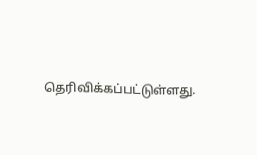தெரிவிக்கப்பட்டுள்ளது.